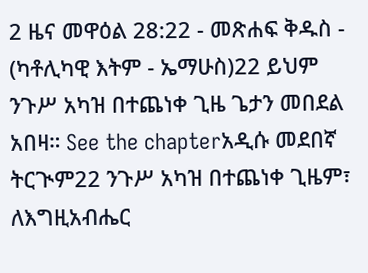2 ዜና መዋዕል 28:22 - መጽሐፍ ቅዱስ - (ካቶሊካዊ እትም - ኤማሁስ)22 ይህም ንጉሥ አካዝ በተጨነቀ ጊዜ ጌታን መበደል አበዛ። See the chapterአዲሱ መደበኛ ትርጒም22 ንጉሥ አካዝ በተጨነቀ ጊዜም፣ ለእግዚአብሔር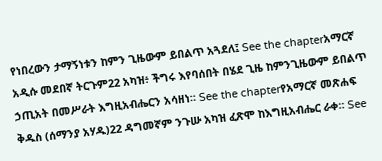የነበረውን ታማኝነቱን ከምን ጊዜውም ይበልጥ አጓደለ፤ See the chapterአማርኛ አዲሱ መደበኛ ትርጉም22 አካዝ፥ ችግሩ እየባሰበት በሄደ ጊዜ ከምንጊዜውም ይበልጥ ኃጢአት በመሥራት እግዚአብሔርን አሳዘነ። See the chapterየአማርኛ መጽሐፍ ቅዱስ (ሰማንያ አሃዱ)22 ዳግመኛም ንጉሡ አካዝ ፈጽሞ ከእግዚአብሔር ራቀ። See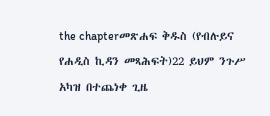the chapterመጽሐፍ ቅዱስ (የብሉይና የሐዲስ ኪዳን መጻሕፍት)22 ይህም ንጉሥ አካዝ በተጨነቀ ጊዜ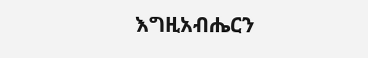እግዚአብሔርን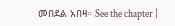መበደል አበዛ። See the chapter |